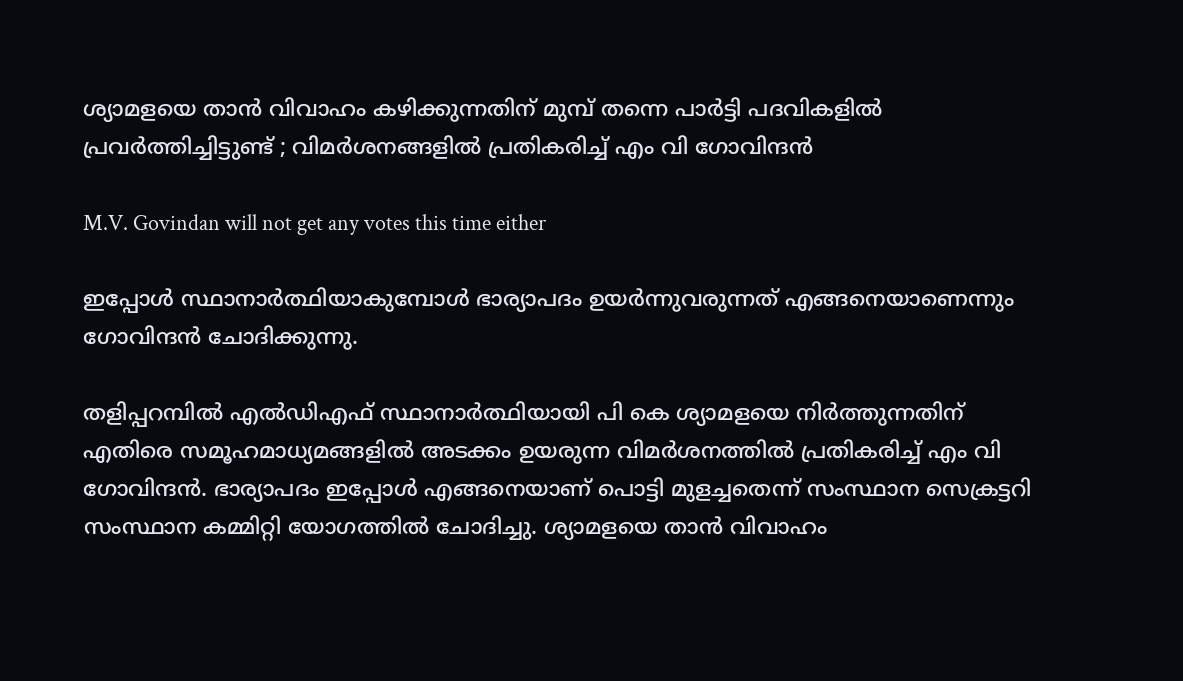ശ്യാമളയെ താന്‍ വിവാഹം കഴിക്കുന്നതിന് മുമ്പ് തന്നെ പാര്‍ട്ടി പദവികളില്‍ പ്രവര്‍ത്തിച്ചിട്ടുണ്ട് ; വിമര്‍ശനങ്ങളില്‍ പ്രതികരിച്ച് എം വി ഗോവിന്ദന്‍

M.V. Govindan will not get any votes this time either

ഇപ്പോള്‍ സ്ഥാനാര്‍ത്ഥിയാകുമ്പോള്‍ ഭാര്യാപദം ഉയര്‍ന്നുവരുന്നത് എങ്ങനെയാണെന്നും ഗോവിന്ദന്‍ ചോദിക്കുന്നു.

തളിപ്പറമ്പില്‍ എല്‍ഡിഎഫ് സ്ഥാനാര്‍ത്ഥിയായി പി കെ ശ്യാമളയെ നിര്‍ത്തുന്നതിന് എതിരെ സമൂഹമാധ്യമങ്ങളില്‍ അടക്കം ഉയരുന്ന വിമര്‍ശനത്തില്‍ പ്രതികരിച്ച് എം വി ഗോവിന്ദന്‍. ഭാര്യാപദം ഇപ്പോള്‍ എങ്ങനെയാണ് പൊട്ടി മുളച്ചതെന്ന് സംസ്ഥാന സെക്രട്ടറി സംസ്ഥാന കമ്മിറ്റി യോഗത്തില്‍ ചോദിച്ചു. ശ്യാമളയെ താന്‍ വിവാഹം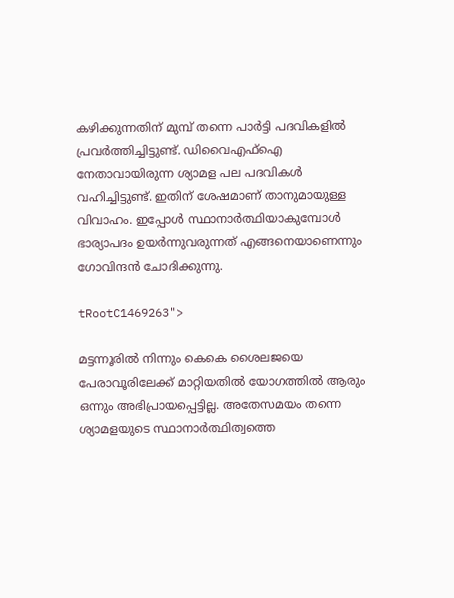കഴിക്കുന്നതിന് മുമ്പ് തന്നെ പാര്‍ട്ടി പദവികളില്‍ പ്രവര്‍ത്തിച്ചിട്ടുണ്ട്. ഡിവൈഎഫ്ഐ നേതാവായിരുന്ന ശ്യാമള പല പദവികള്‍ വഹിച്ചിട്ടുണ്ട്. ഇതിന് ശേഷമാണ് താനുമായുള്ള വിവാഹം. ഇപ്പോള്‍ സ്ഥാനാര്‍ത്ഥിയാകുമ്പോള്‍ ഭാര്യാപദം ഉയര്‍ന്നുവരുന്നത് എങ്ങനെയാണെന്നും ഗോവിന്ദന്‍ ചോദിക്കുന്നു.

tRootC1469263">

മട്ടന്നൂരില്‍ നിന്നും കെകെ ശൈലജയെ പേരാവൂരിലേക്ക് മാറ്റിയതില്‍ യോഗത്തില്‍ ആരും ഒന്നും അഭിപ്രായപ്പെട്ടില്ല. അതേസമയം തന്നെ ശ്യാമളയുടെ സ്ഥാനാര്‍ത്ഥിത്വത്തെ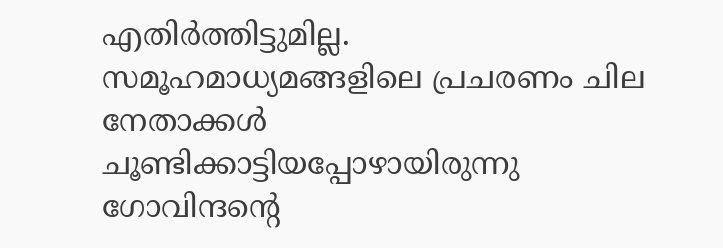എതിര്‍ത്തിട്ടുമില്ല. സമൂഹമാധ്യമങ്ങളിലെ പ്രചരണം ചില നേതാക്കള്‍ ചൂണ്ടിക്കാട്ടിയപ്പോഴായിരുന്നു ഗോവിന്ദന്റെ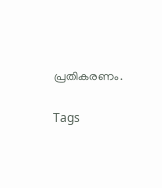പ്രതികരണം.

Tags